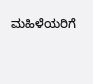ಮಹಿಳೆಯರಿಗೆ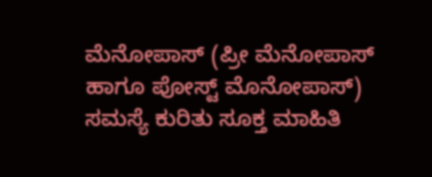ಮೆನೋಪಾಸ್ (ಪ್ರೀ ಮೆನೋಪಾಸ್ ಹಾಗೂ ಪೋಸ್ಟ್ ಮೊನೋಪಾಸ್) ಸಮಸ್ಯೆ ಕುರಿತು ಸೂಕ್ತ ಮಾಹಿತಿ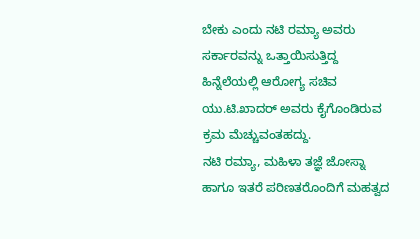ಬೇಕು ಎಂದು ನಟಿ ರಮ್ಯಾ ಅವರು ಸರ್ಕಾರವನ್ನು ಒತ್ತಾಯಿಸುತ್ತಿದ್ದ ಹಿನ್ನೆಲೆಯಲ್ಲಿ ಆರೋಗ್ಯ ಸಚಿವ ಯು.ಟಿ.ಖಾದರ್ ಅವರು ಕೈಗೊಂಡಿರುವ ಕ್ರಮ ಮೆಚ್ಚುವಂತಹದ್ದು.
ನಟಿ ರಮ್ಯಾ, ಮಹಿಳಾ ತಜ್ಞೆ ಜೋಸ್ನಾ ಹಾಗೂ ಇತರೆ ಪರಿಣತರೊಂದಿಗೆ ಮಹತ್ವದ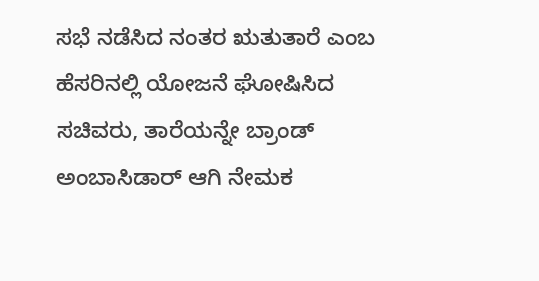ಸಭೆ ನಡೆಸಿದ ನಂತರ ಋತುತಾರೆ ಎಂಬ ಹೆಸರಿನಲ್ಲಿ ಯೋಜನೆ ಘೋಷಿಸಿದ ಸಚಿವರು, ತಾರೆಯನ್ನೇ ಬ್ರಾಂಡ್ ಅಂಬಾಸಿಡಾರ್ ಆಗಿ ನೇಮಕ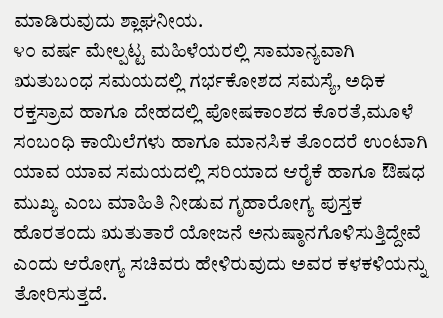ಮಾಡಿರುವುದು ಶ್ಲಾಘನೀಯ.
೪೦ ವರ್ಷ ಮೇಲ್ಪಟ್ಟ ಮಹಿಳೆಯರಲ್ಲಿ ಸಾಮಾನ್ಯವಾಗಿ ಋತುಬಂಧ ಸಮಯದಲ್ಲಿ ಗರ್ಭಕೋಶದ ಸಮಸ್ಯೆ, ಅಧಿಕ ರಕ್ತಸ್ರಾವ ಹಾಗೂ ದೇಹದಲ್ಲಿ ಪೋಷಕಾಂಶದ ಕೊರತೆ,ಮೂಳೆ ಸಂಬಂಧಿ ಕಾಯಿಲೆಗಳು ಹಾಗೂ ಮಾನಸಿಕ ತೊಂದರೆ ಉಂಟಾಗಿ ಯಾವ ಯಾವ ಸಮಯದಲ್ಲಿ ಸರಿಯಾದ ಆರೈಕೆ ಹಾಗೂ ಔಷಧ ಮುಖ್ಯ ಎಂಬ ಮಾಹಿತಿ ನೀಡುವ ಗೃಹಾರೋಗ್ಯ ಪುಸ್ತಕ ಹೊರತಂದು ಋತುತಾರೆ ಯೋಜನೆ ಅನುಷ್ಠಾನಗೊಳಿಸುತ್ತಿದ್ದೇವೆ ಎಂದು ಆರೋಗ್ಯ ಸಚಿವರು ಹೇಳಿರುವುದು ಅವರ ಕಳಕಳಿಯನ್ನು ತೋರಿಸುತ್ತದೆ.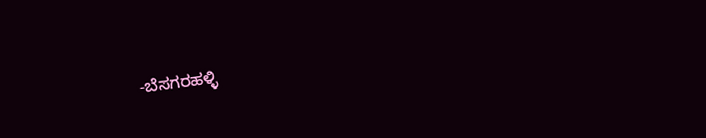-ಬೆಸಗರಹಳ್ಳಿ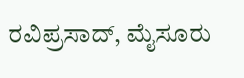ರವಿಪ್ರಸಾದ್, ಮೈಸೂರು